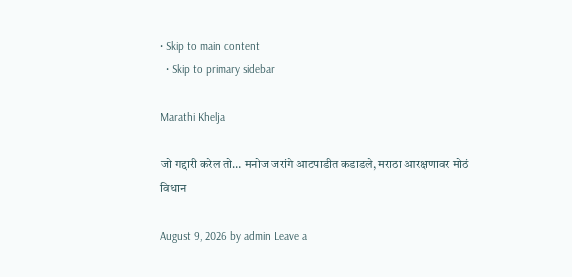• Skip to main content
  • Skip to primary sidebar

Marathi Khelja

जो गद्दारी करेल तो… मनोज जरांगे आटपाडीत कडाडले, मराठा आरक्षणावर मोठं विधान

August 9, 2026 by admin Leave a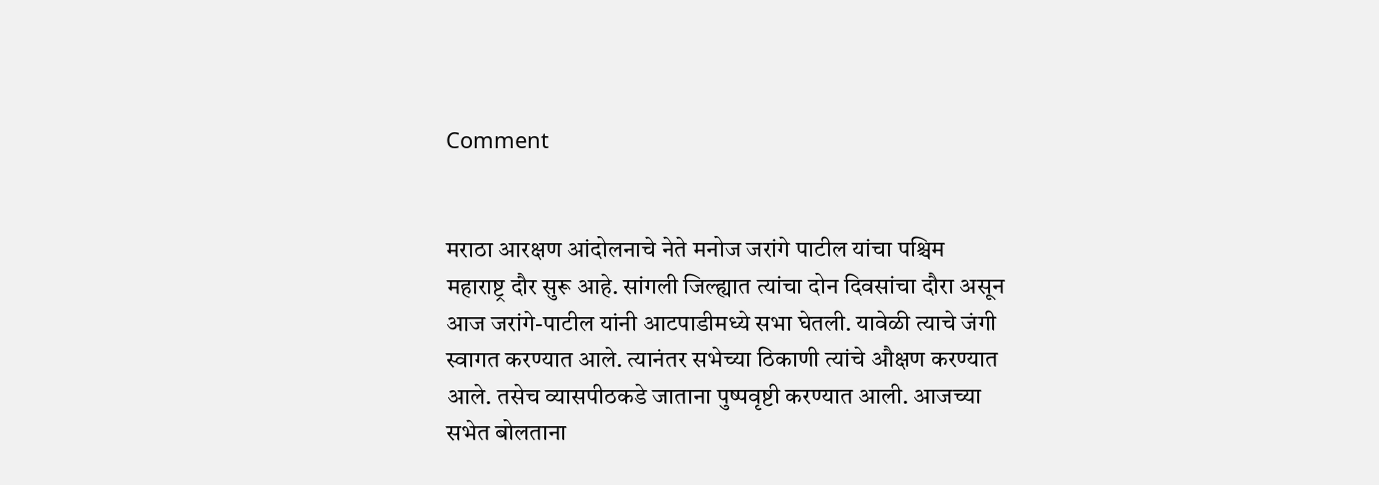Comment


मराठा आरक्षण आंदोलनाचे नेते मनोज जरांगे पाटील यांचा पश्चिम महाराष्ट्र दौर सुरू आहे. सांगली जिल्ह्यात त्यांचा दोन दिवसांचा दौरा असून आज जरांगे-पाटील यांनी आटपाडीमध्ये सभा घेतली. यावेळी त्याचे जंगी स्वागत करण्यात आले. त्यानंतर सभेच्या ठिकाणी त्यांचे औक्षण करण्यात आले. तसेच व्यासपीठकडे जाताना पुष्पवृष्टी करण्यात आली. आजच्या सभेत बोलताना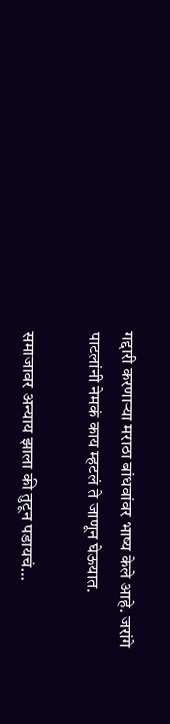गद्दारी करणाऱ्या मराठा बांधवांवर भाष्य केले आहे. जरांगे पाटलांनी नेमकं काय म्हटलं ते जाणून घेऊयात.

समाजावर अन्याय झाला की तुटून पडायचं…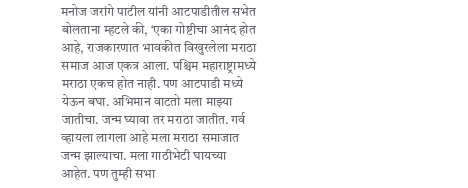मनोज जरांगे पाटील यांनी आटपाडीतील सभेत बोलताना म्हटले की, ‘एका गोष्टीचा आनंद होत आहे, राजकारणात भावकीत विखुरलेला मराठा समाज आज एकत्र आला. पश्चिम महाराष्ट्रामध्ये मराठा एकच होत नाही. पण आटपाडी मध्ये येऊन बघा. अभिमान वाटतो मला माझ्या जातीचा. जन्म घ्यावा तर मराठा जातीत. गर्व व्हायला लागला आहे मला मराठा समाजात जन्म झाल्याचा. मला गाठीभेटी घायच्या आहेत. पण तुम्ही सभा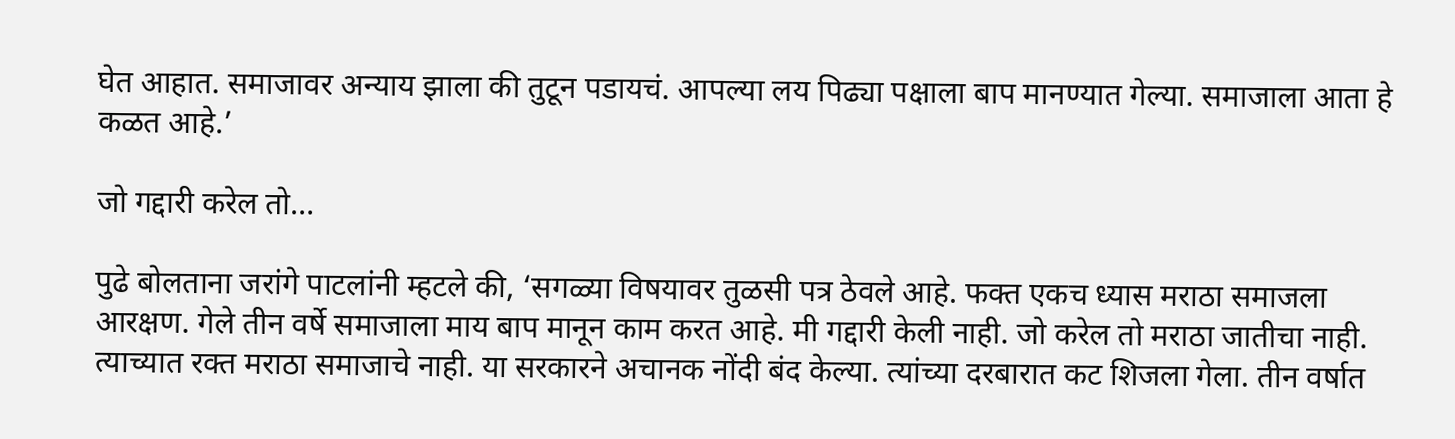घेत आहात. समाजावर अन्याय झाला की तुटून पडायचं. आपल्या लय पिढ्या पक्षाला बाप मानण्यात गेल्या. समाजाला आता हे कळत आहे.’

जो गद्दारी करेल तो…

पुढे बोलताना जरांगे पाटलांनी म्हटले की, ‘सगळ्या विषयावर तुळसी पत्र ठेवले आहे. फक्त एकच ध्यास मराठा समाजला आरक्षण. गेले तीन वर्षे समाजाला माय बाप मानून काम करत आहे. मी गद्दारी केली नाही. जो करेल तो मराठा जातीचा नाही. त्याच्यात रक्त मराठा समाजाचे नाही. या सरकारने अचानक नोंदी बंद केल्या. त्यांच्या दरबारात कट शिजला गेला. तीन वर्षात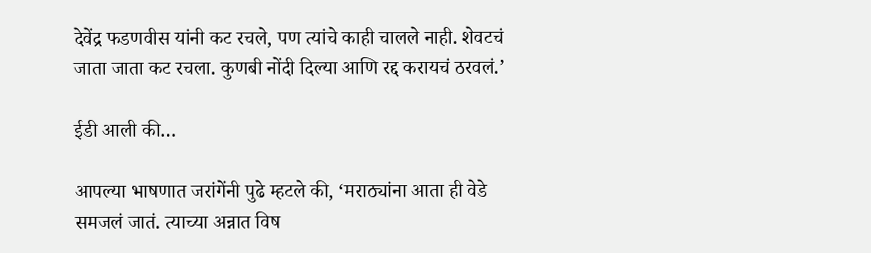देवेंद्र फडणवीस यांनी कट रचले, पण त्यांचे काही चालले नाही. शेवटचं जाता जाता कट रचला. कुणबी नोंदी दिल्या आणि रद्द करायचं ठरवलं.’

ईडी आली की…

आपल्या भाषणात जरांगेंनी पुढे म्हटले की, ‘मराठ्यांना आता ही वेडे समजलं जातं. त्याच्या अन्नात विष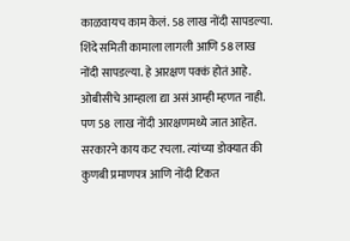काळवायच काम केलं. 58 लाख नोंदी सापडल्या. शिंदे समिती कामाला लागली आणि 58 लाख नोंदी सापडल्या. हे आरक्षण पक्कं होतं आहे. ओबीसीचे आम्हाला द्या असं आम्ही म्हणत नाही. पण 58 लाख नोंदी आरक्षणमध्ये जात आहेत. सरकारने काय कट रचला. त्यांच्या डोक्यात की कुणबी प्रमाणपत्र आणि नोंदी टिकत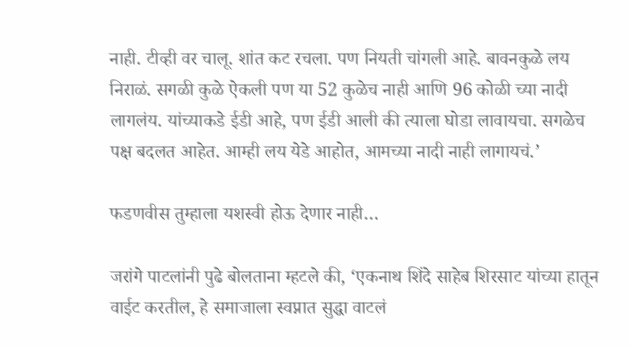नाही. टीव्ही वर चालू. शांत कट रचला. पण नियती चांगली आहे. बावनकुळे लय निराळं. सगळी कुळे ऐकली पण या 52 कुळेच नाही आणि 96 कोळी च्या नादी लागलंय. यांच्याकडे ईडी आहे, पण ईडी आली की त्याला घोडा लावायचा. सगळेच पक्ष बदलत आहेत. आम्ही लय येडे आहोत, आमच्या नादी नाही लागायचं.’

फडणवीस तुम्हाला यशस्वी होऊ देणार नाही…

जरांगे पाटलांनी पुढे बोलताना म्हटले की, ‘एकनाथ शिंदे साहेब शिरसाट यांच्या हातून वाईट करतील, हे समाजाला स्वप्नात सुद्धा वाटलं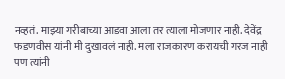नव्हतं. माझ्या गरीबाच्या आडवा आला तर त्याला मोजणार नाही. देवेंद्र फडणवीस यांनी मी दुखावलं नाही. मला राजकारण करायची गरज नाही पण त्यांनी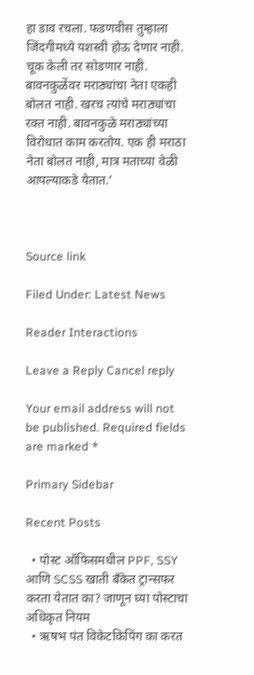हा डाव रचला. फडणवीस तुम्हाला जिंदगीमध्ये यशस्वी होऊ देणार नाही. चूक केली तर सोडणार नाही. बावनकुळेंवर मराठ्यांचा नेता एकही बोलत नाही. खरच त्यांचे मराठ्यांचा रक्त नाही. बावनकुळे मराठ्यांच्या विरोधात काम करतोय. एक ही मराठा नेता बोलत नाही, मात्र मताच्या वेळी आपल्याकडे येतात.’



Source link

Filed Under: Latest News

Reader Interactions

Leave a Reply Cancel reply

Your email address will not be published. Required fields are marked *

Primary Sidebar

Recent Posts

  • पोस्ट ऑफिसमधील PPF, SSY आणि SCSS खाती बँकेत ट्रान्सफर करता येतात का? जाणून घ्या पोस्टाचा अधिकृत नियम
  • ऋषभ पंत विकेटकिपिंग का करत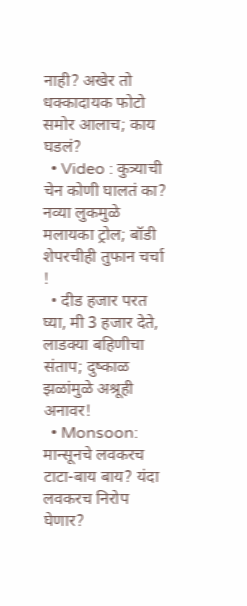नाही? अखेर तो धक्कादायक फोटो समोर आलाच; काय घडलं?
  • Video : कुत्र्याची चेन कोणी घालतं का? नव्या लुकमुळे मलायका ट्रोल; बॉडी शेपरचीही तुफान चर्चा !
  • दीड हजार परत घ्या, मी 3 हजार देते, लाडक्या बहिणीचा संताप; दुष्काळ झळांमुळे अश्रूही अनावर!
  • Monsoon: मान्सूनचे लवकरच टाटा-बाय बाय? यंदा लवकरच निरोप घेणार?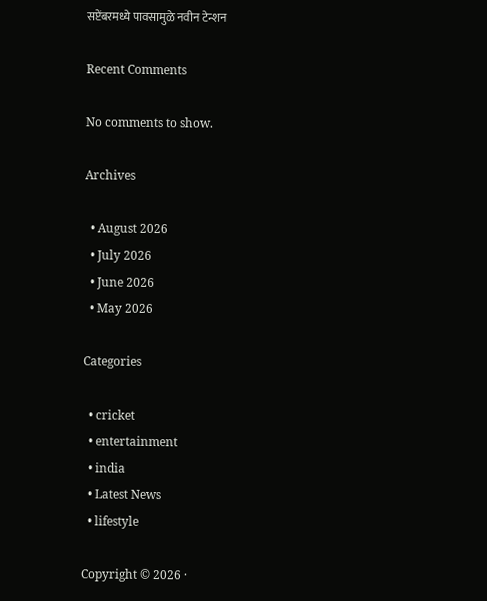सप्टेंबरमध्ये पावसामुळे नवीन टेन्शन

Recent Comments

No comments to show.

Archives

  • August 2026
  • July 2026
  • June 2026
  • May 2026

Categories

  • cricket
  • entertainment
  • india
  • Latest News
  • lifestyle

Copyright © 2026 ·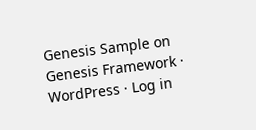Genesis Sample on Genesis Framework · WordPress · Log in